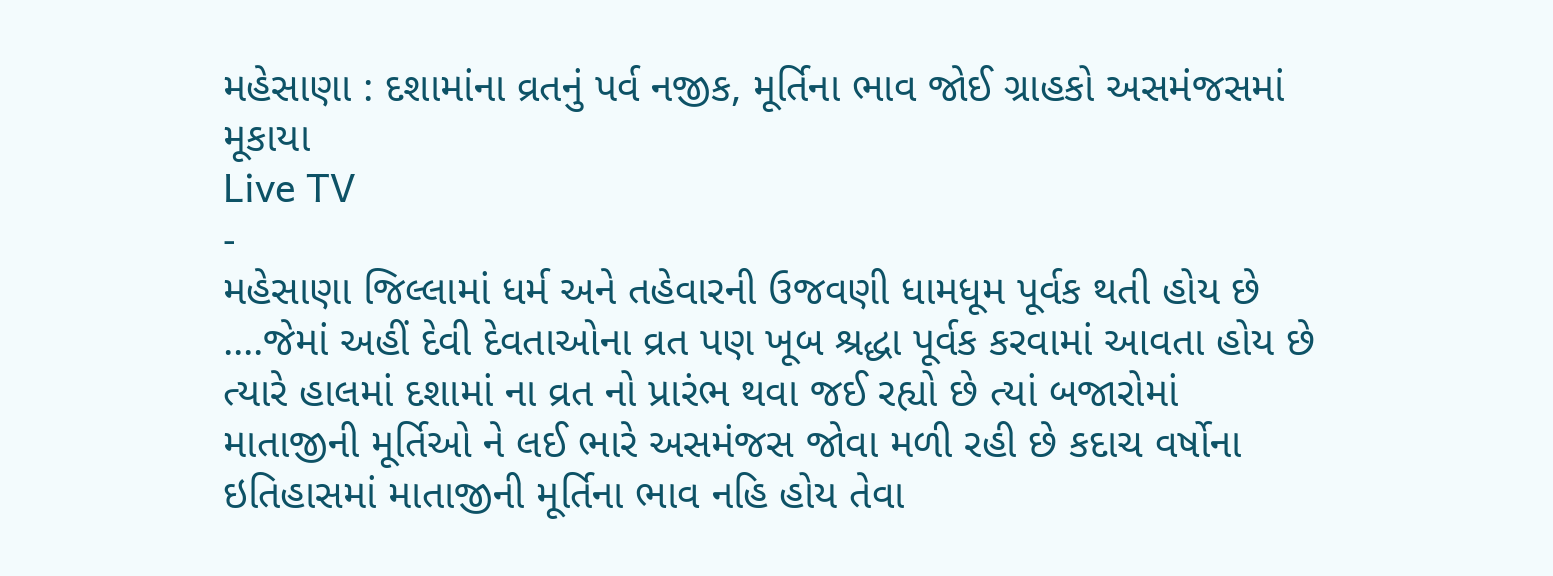મહેસાણા : દશામાંના વ્રતનું પર્વ નજીક, મૂર્તિના ભાવ જોઈ ગ્રાહકો અસમંજસમાં મૂકાયા
Live TV
-
મહેસાણા જિલ્લામાં ધર્મ અને તહેવારની ઉજવણી ધામધૂમ પૂર્વક થતી હોય છે ....જેમાં અહીં દેવી દેવતાઓના વ્રત પણ ખૂબ શ્રદ્ધા પૂર્વક કરવામાં આવતા હોય છે ત્યારે હાલમાં દશામાં ના વ્રત નો પ્રારંભ થવા જઈ રહ્યો છે ત્યાં બજારોમાં માતાજીની મૂર્તિઓ ને લઈ ભારે અસમંજસ જોવા મળી રહી છે કદાચ વર્ષોના ઇતિહાસમાં માતાજીની મૂર્તિના ભાવ નહિ હોય તેવા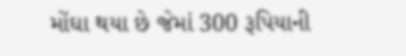મોંઘા થયા છે જેમાં 300 રૂપિયાની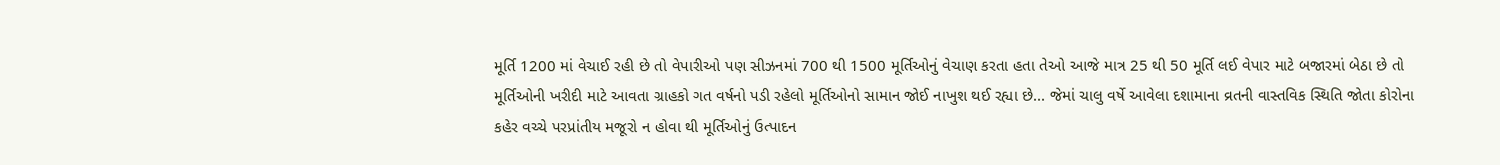મૂર્તિ 1200 માં વેચાઈ રહી છે તો વેપારીઓ પણ સીઝનમાં 700 થી 1500 મૂર્તિઓનું વેચાણ કરતા હતા તેઓ આજે માત્ર 25 થી 50 મૂર્તિ લઈ વેપાર માટે બજારમાં બેઠા છે તો મૂર્તિઓની ખરીદી માટે આવતા ગ્રાહકો ગત વર્ષનો પડી રહેલો મૂર્તિઓનો સામાન જોઈ નાખુશ થઈ રહ્યા છે... જેમાં ચાલુ વર્ષે આવેલા દશામાના વ્રતની વાસ્તવિક સ્થિતિ જોતા કોરોના કહેર વચ્ચે પરપ્રાંતીય મજૂરો ન હોવા થી મૂર્તિઓનું ઉત્પાદન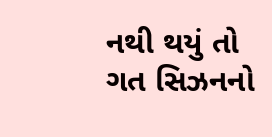નથી થયું તો ગત સિઝનનો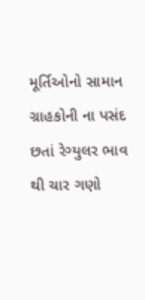મૂર્તિઓનો સામાન ગ્રાહકોની ના પસંદ છતાં રેગ્યુલર ભાવ થી ચાર ગણો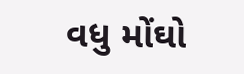વધુ મોંઘો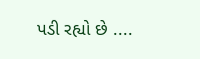પડી રહ્યો છે ....